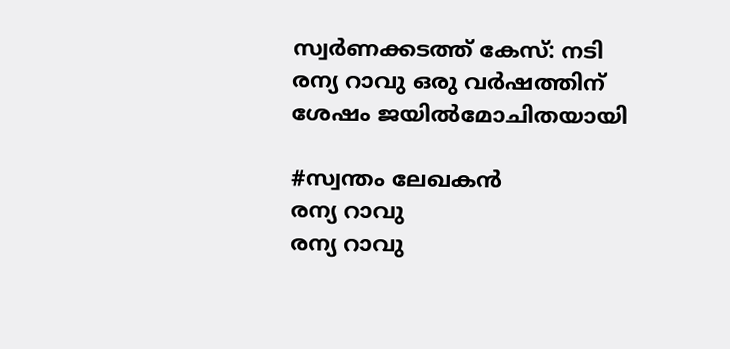സ്വർണക്കടത്ത് കേസ്: നടി രന്യ റാവു ഒരു വർഷത്തിന് ശേഷം ജയിൽമോചിതയായി

#സ്വന്തം ലേഖകൻ
രന്യ റാവു
രന്യ റാവു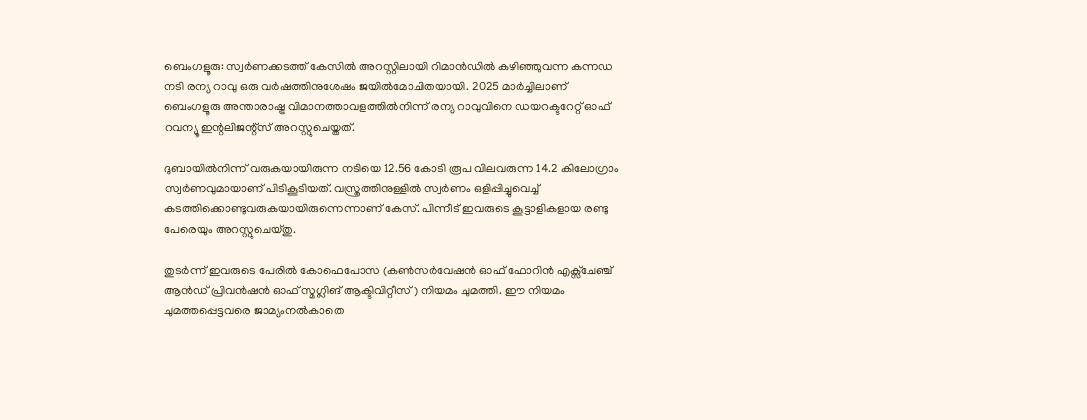ബെംഗളൂരു: സ്വർണക്കടത്ത് കേസിൽ അറസ്റ്റിലായി റിമാൻഡിൽ കഴിഞ്ഞുവന്ന കന്നഡ നടി രന്യ റാവു ഒരു വർഷത്തിനുശേഷം ജയിൽമോചിതയായി. 2025 മാർച്ചിലാണ് ബെംഗളൂരു അന്താരാഷ്ട്ര വിമാനത്താവളത്തിൽനിന്ന് രന്യ റാവുവിനെ ഡയറക്ടറേറ്റ് ഓഫ് റവന്യൂ ഇന്റലിജന്റ്‌സ് അറസ്റ്റുചെയ്തത്.

ദുബായിൽനിന്ന് വരുകയായിരുന്ന നടിയെ 12.56 കോടി രൂപ വിലവരുന്ന 14.2 കിലോഗ്രാം സ്വർണവുമായാണ് പിടികൂടിയത്. വസ്ത്രത്തിനുള്ളിൽ സ്വർണം ഒളിപ്പിച്ചുവെച്ച് കടത്തിക്കൊണ്ടുവരുകയായിരുന്നെന്നാണ് കേസ്. പിന്നീട് ഇവരുടെ കൂട്ടാളികളായ രണ്ടു പേരെയും അറസ്റ്റുചെയ്തു.

തുടർന്ന് ഇവരുടെ പേരിൽ കോഫെപോസ (കൺസർവേഷൻ ഓഫ് ഫോറിൻ എക്സ്‌ചേഞ്ച് ആൻഡ് പ്രിവൻഷൻ ഓഫ് സ്മഗ്ലിങ് ആക്ടിവിറ്റീസ്) നിയമം ചുമത്തി. ഈ നിയമം ചുമത്തപ്പെട്ടവരെ ജാമ്യംനൽകാതെ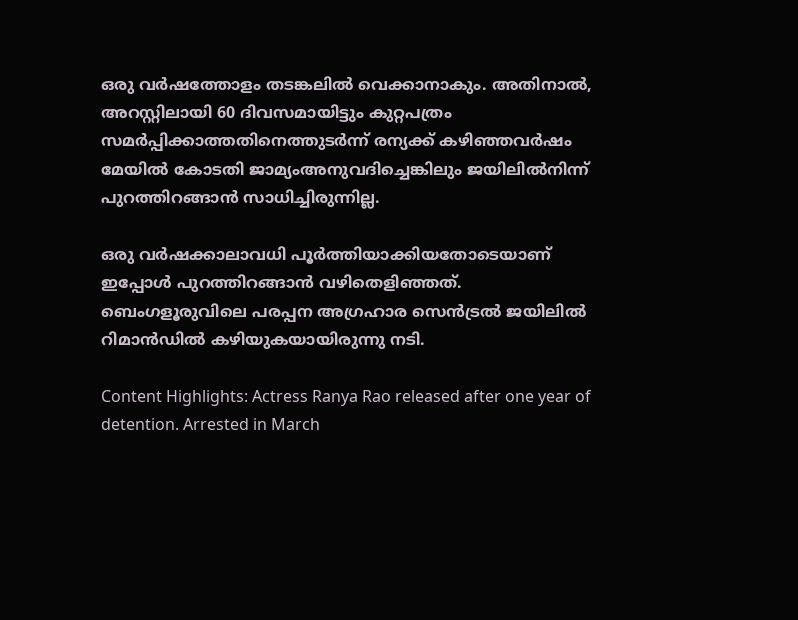ഒരു വർഷത്തോളം തടങ്കലിൽ വെക്കാനാകും. അതിനാൽ, അറസ്റ്റിലായി 60 ദിവസമായിട്ടും കുറ്റപത്രം സമർപ്പിക്കാത്തതിനെത്തുടർന്ന് രന്യക്ക് കഴിഞ്ഞവർഷം മേയിൽ കോടതി ജാമ്യംഅനുവദിച്ചെങ്കിലും ജയിലിൽനിന്ന് പുറത്തിറങ്ങാൻ സാധിച്ചിരുന്നില്ല.

ഒരു വർഷക്കാലാവധി പൂർത്തിയാക്കിയതോടെയാണ് ഇപ്പോൾ പുറത്തിറങ്ങാൻ വഴിതെളിഞ്ഞത്. ബെംഗളൂരുവിലെ പരപ്പന അഗ്രഹാര സെൻട്രൽ ജയിലിൽ റിമാൻഡിൽ കഴിയുകയായിരുന്നു നടി.

Content Highlights: Actress Ranya Rao released after one year of detention. Arrested in March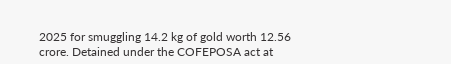2025 for smuggling 14.2 kg of gold worth 12.56 crore. Detained under the COFEPOSA act at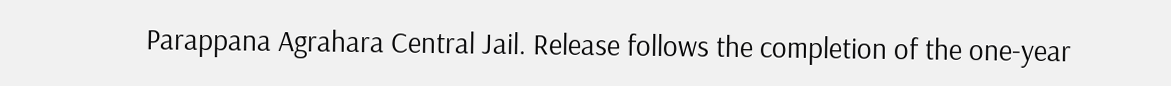Parappana Agrahara Central Jail. Release follows the completion of the one-year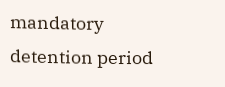mandatory detention period